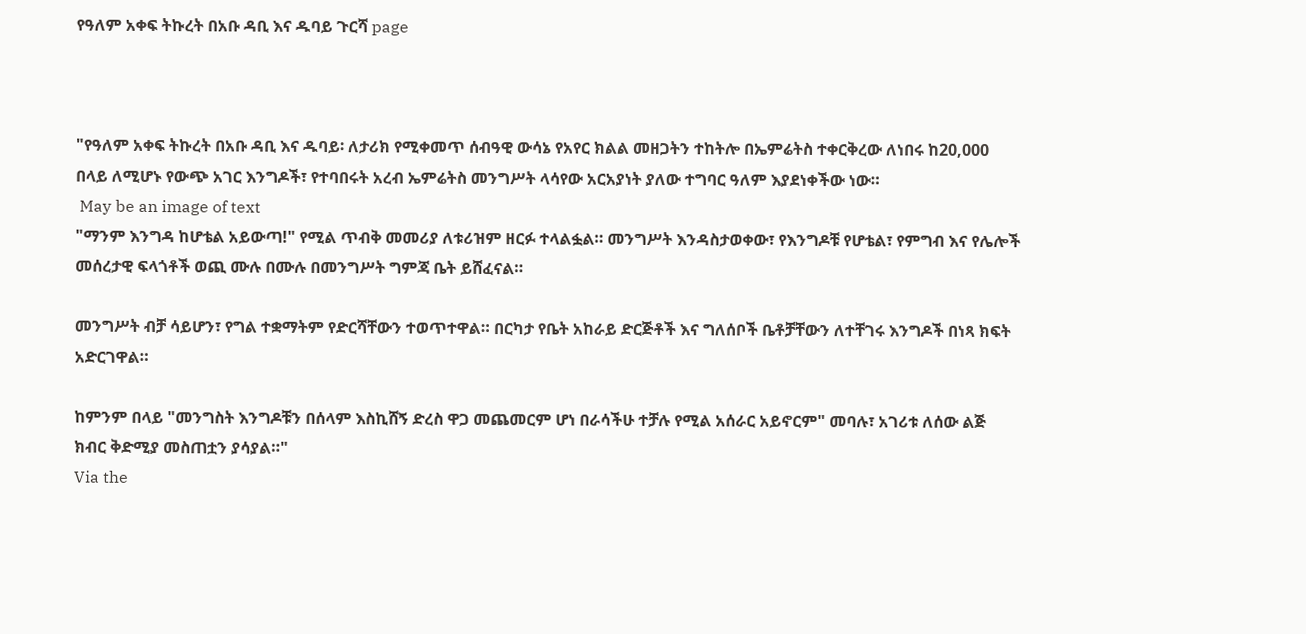የዓለም አቀፍ ትኩረት በአቡ ዳቢ እና ዱባይ ጉርሻ page



"የዓለም አቀፍ ትኩረት በአቡ ዳቢ እና ዱባይ፡ ለታሪክ የሚቀመጥ ሰብዓዊ ውሳኔ የአየር ክልል መዘጋትን ተከትሎ በኤምሬትስ ተቀርቅረው ለነበሩ ከ20,000 በላይ ለሚሆኑ የውጭ አገር እንግዶች፣ የተባበሩት አረብ ኤምሬትስ መንግሥት ላሳየው አርአያነት ያለው ተግባር ዓለም እያደነቀችው ነው።
 May be an image of text
"ማንም እንግዳ ከሆቴል አይውጣ!" የሚል ጥብቅ መመሪያ ለቱሪዝም ዘርፉ ተላልፏል። መንግሥት እንዳስታወቀው፣ የእንግዶቹ የሆቴል፣ የምግብ እና የሌሎች መሰረታዊ ፍላጎቶች ወጪ ሙሉ በሙሉ በመንግሥት ግምጃ ቤት ይሸፈናል።

መንግሥት ብቻ ሳይሆን፣ የግል ተቋማትም የድርሻቸውን ተወጥተዋል። በርካታ የቤት አከራይ ድርጅቶች እና ግለሰቦች ቤቶቻቸውን ለተቸገሩ እንግዶች በነጻ ክፍት አድርገዋል።

ከምንም በላይ "መንግስት እንግዶቹን በሰላም እስኪሸኝ ድረስ ዋጋ መጨመርም ሆነ በራሳችሁ ተቻሉ የሚል አሰራር አይኖርም" መባሉ፣ አገሪቱ ለሰው ልጅ ክብር ቅድሚያ መስጠቷን ያሳያል።"
Via the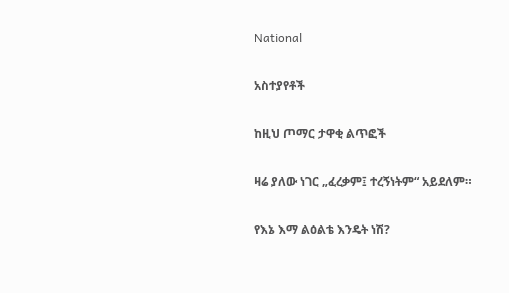National

አስተያየቶች

ከዚህ ጦማር ታዋቂ ልጥፎች

ዛሬ ያለው ነገር „ፈረቃም፤ ተረኝነትም“ አይደለም።

የእኔ እማ ልዕልቴ እንዴት ነሽ?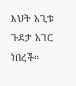እህት አጊቱ ጉደታ አገር ነበረች።